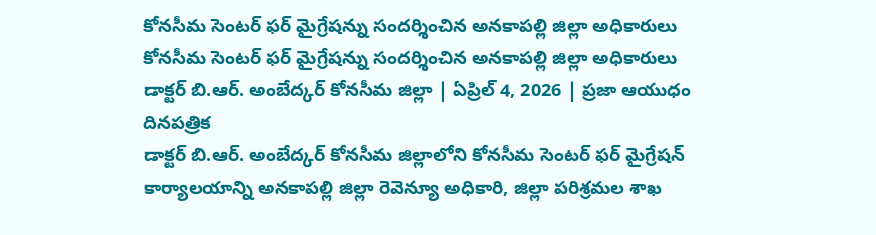కోనసీమ సెంటర్ ఫర్ మైగ్రేషన్ను సందర్శించిన అనకాపల్లి జిల్లా అధికారులు
కోనసీమ సెంటర్ ఫర్ మైగ్రేషన్ను సందర్శించిన అనకాపల్లి జిల్లా అధికారులు
డాక్టర్ బి.ఆర్. అంబేద్కర్ కోనసీమ జిల్లా | ఏప్రిల్ 4, 2026 | ప్రజా ఆయుధం దినపత్రిక
డాక్టర్ బి.ఆర్. అంబేద్కర్ కోనసీమ జిల్లాలోని కోనసీమ సెంటర్ ఫర్ మైగ్రేషన్ కార్యాలయాన్ని అనకాపల్లి జిల్లా రెవెన్యూ అధికారి, జిల్లా పరిశ్రమల శాఖ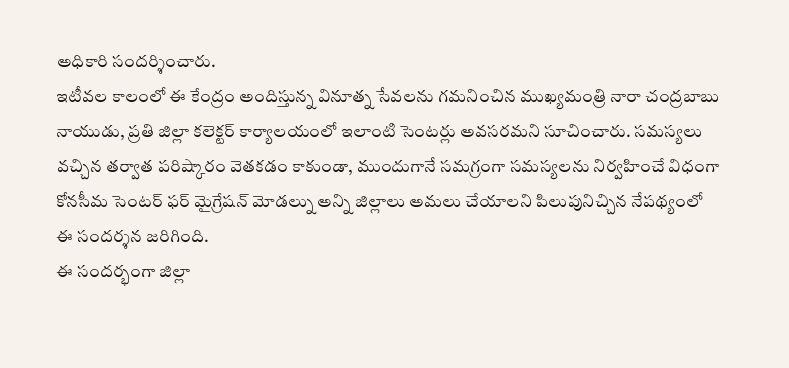అధికారి సందర్శించారు.
ఇటీవల కాలంలో ఈ కేంద్రం అందిస్తున్న వినూత్న సేవలను గమనించిన ముఖ్యమంత్రి నారా చంద్రబాబు నాయుడు, ప్రతి జిల్లా కలెక్టర్ కార్యాలయంలో ఇలాంటి సెంటర్లు అవసరమని సూచించారు. సమస్యలు వచ్చిన తర్వాత పరిష్కారం వెతకడం కాకుండా, ముందుగానే సమగ్రంగా సమస్యలను నిర్వహించే విధంగా కోనసీమ సెంటర్ ఫర్ మైగ్రేషన్ మోడల్ను అన్ని జిల్లాలు అమలు చేయాలని పిలుపునిచ్చిన నేపథ్యంలో ఈ సందర్శన జరిగింది.
ఈ సందర్భంగా జిల్లా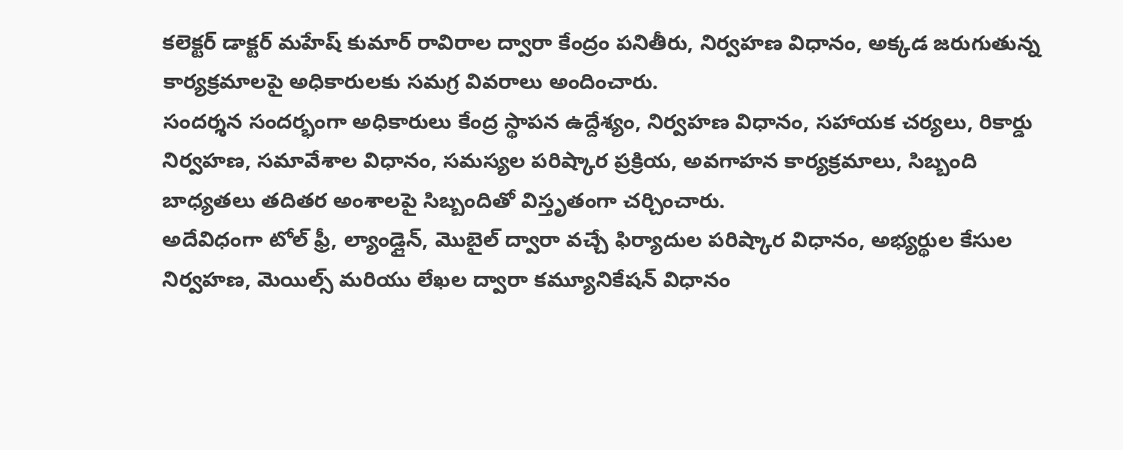కలెక్టర్ డాక్టర్ మహేష్ కుమార్ రావిరాల ద్వారా కేంద్రం పనితీరు, నిర్వహణ విధానం, అక్కడ జరుగుతున్న కార్యక్రమాలపై అధికారులకు సమగ్ర వివరాలు అందించారు.
సందర్శన సందర్భంగా అధికారులు కేంద్ర స్థాపన ఉద్దేశ్యం, నిర్వహణ విధానం, సహాయక చర్యలు, రికార్డు నిర్వహణ, సమావేశాల విధానం, సమస్యల పరిష్కార ప్రక్రియ, అవగాహన కార్యక్రమాలు, సిబ్బంది బాధ్యతలు తదితర అంశాలపై సిబ్బందితో విస్తృతంగా చర్చించారు.
అదేవిధంగా టోల్ ఫ్రీ, ల్యాండ్లైన్, మొబైల్ ద్వారా వచ్చే ఫిర్యాదుల పరిష్కార విధానం, అభ్యర్థుల కేసుల నిర్వహణ, మెయిల్స్ మరియు లేఖల ద్వారా కమ్యూనికేషన్ విధానం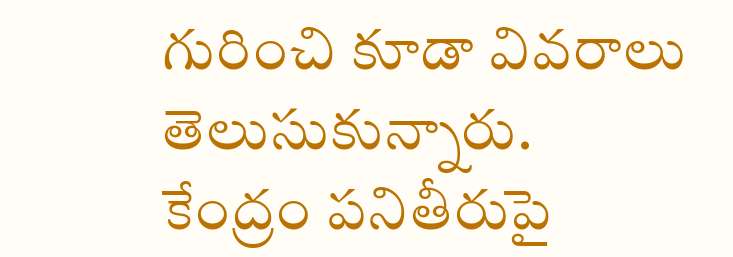గురించి కూడా వివరాలు తెలుసుకున్నారు.
కేంద్రం పనితీరుపై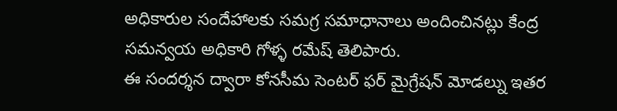అధికారుల సందేహాలకు సమగ్ర సమాధానాలు అందించినట్లు కేంద్ర సమన్వయ అధికారి గోళ్ళ రమేష్ తెలిపారు.
ఈ సందర్శన ద్వారా కోనసీమ సెంటర్ ఫర్ మైగ్రేషన్ మోడల్ను ఇతర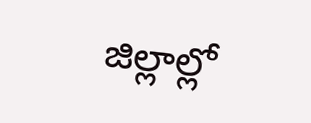జిల్లాల్లో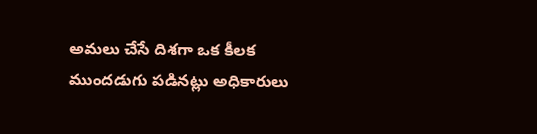అమలు చేసే దిశగా ఒక కీలక ముందడుగు పడినట్లు అధికారులు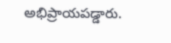అభిప్రాయపడ్డారు.